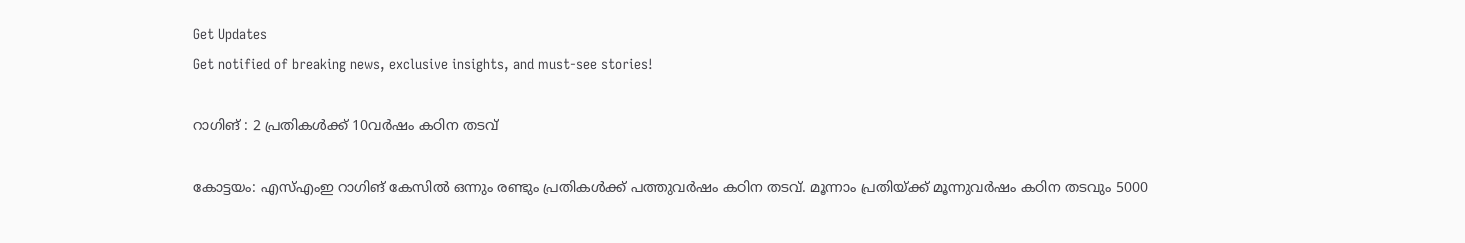Get Updates
Get notified of breaking news, exclusive insights, and must-see stories!

റാഗിങ്‌ : 2 പ്രതികള്‍ക്ക്‌ 10വര്‍ഷം കഠിന തടവ്‌

കോട്ടയം: എസ്‌എംഇ റാഗിങ്‌ കേസില്‍ ഒന്നും രണ്ടും പ്രതികള്‍ക്ക്‌ പത്തുവര്‍ഷം കഠിന തടവ്‌. മൂന്നാം പ്രതിയ്‌ക്ക്‌ മൂന്നുവര്‍ഷം കഠിന തടവും 5000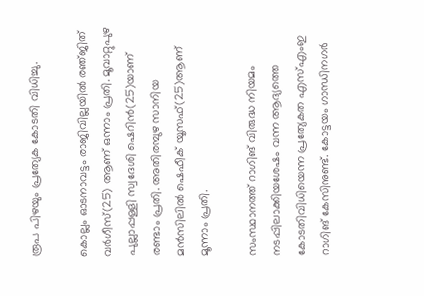രൂപ പിഴയും പ്രത്യേക കോടതി വിധിച്ചു.

കൊല്ലം ഓടനാവട്ടം രാജിവില്ലയില്‍ രഞ്‌ജിത്‌ വര്‍ഗീസ്‌(25) ആണ്‌ ഒന്നാം പ്രതി. മൂവാറ്റുപുഴ പുല്ലാപ്പള്ളി സ്വദേശി ഷെറിന്‍(25)യാണ്‌ രണ്ടാം പ്രതി. അതിരമ്പുഴ സാനിയ മന്‍സിലില്‍ ഷെഫീക്‌ യൂസഫ്‌(25)ആണ്‌ മൂന്നാം പ്രതി.

സംസ്ഥാനത്ത്‌ റാഗിങ്‌ വിരുദ്ധ നിയമം നടപ്പിലാക്കിയശേഷം വന്ന ആദ്യത്തെ കോടതിവിധിയെന്ന പ്രത്യേകത എസ്‌എംഇ റാഗിങ്‌ കേസിനുണ്ട്‌. കോട്ടയം ഗാന്ധിനഗര്‍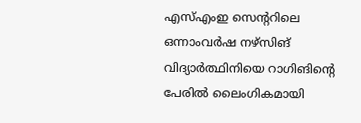എസ്‌എംഇ സെന്ററിലെ ഒന്നാംവര്‍ഷ നഴ്‌സിങ്‌ വിദ്യാര്‍ത്ഥിനിയെ റാഗിങിന്റെ പേരില്‍ ലൈംഗികമായി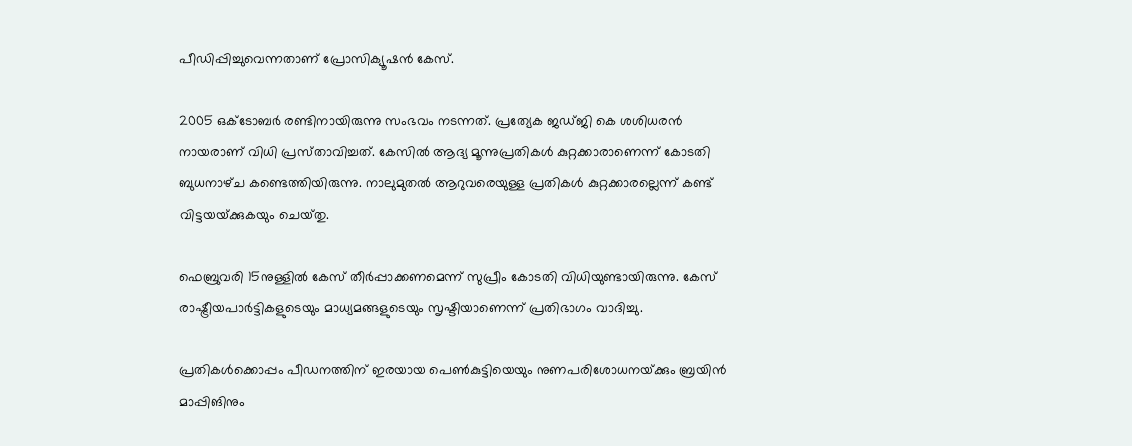പീഡിപ്പിച്ചുവെന്നതാണ്‌ പ്രോസിക്യൂഷന്‍ കേസ്‌.

2005 ഒക്ടോബര്‍ രണ്ടിനായിരുന്നു സംഭവം നടന്നത്‌. പ്രത്യേക ജഡ്‌ജി കെ ശശിധരന്‍ നായരാണ്‌ വിധി പ്രസ്‌താവിച്ചത്‌. കേസില്‍ ആദ്യ മൂന്നുപ്രതികള്‍ കുറ്റക്കാരാണെന്ന്‌ കോടതി ബുധനാഴ്‌ച കണ്ടെത്തിയിരുന്നു. നാലുമുതല്‍ ആറുവരെയുള്ള പ്രതികള്‍ കുറ്റക്കാരല്ലെന്ന്‌ കണ്ട്‌ വിട്ടയയ്‌ക്കുകയും ചെയ്‌തു.

ഫെബ്രുവരി 15നുള്ളില്‍ കേസ്‌ തീര്‍പ്പാക്കണമെന്ന്‌ സുപ്രീം കോടതി വിധിയുണ്ടായിരുന്നു. കേസ്‌ രാഷ്ട്രീയപാര്‍ട്ടികളുടെയും മാധ്യമങ്ങളുടെയും സൃഷ്ടിയാണെന്ന്‌ പ്രതിഭാഗം വാദിച്ചു.

പ്രതികള്‍ക്കൊപ്പം പീഡനത്തിന്‌ ഇരയായ പെണ്‍കുട്ടിയെയും നുണപരിശോധനയ്‌ക്കും ബ്രയിന്‍ മാപ്പിങിനും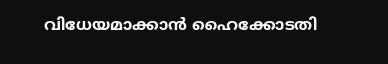വിധേയമാക്കാന്‍ ഹൈക്കോടതി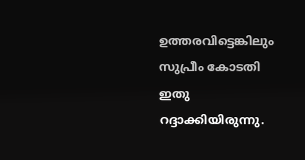ഉത്തരവിട്ടെങ്കിലും സുപ്രീം കോടതി ഇതു റദ്ദാക്കിയിരുന്നു.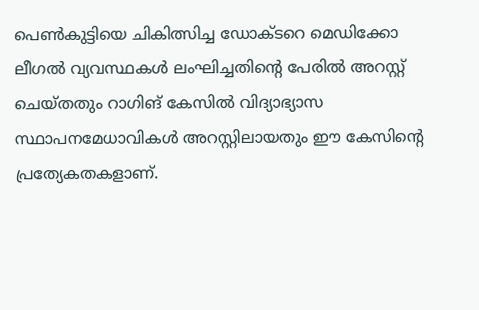പെണ്‍കുട്ടിയെ ചികിത്സിച്ച ഡോക്ടറെ മെഡിക്കോ ലീഗല്‍ വ്യവസ്ഥകള്‍ ലംഘിച്ചതിന്റെ പേരില്‍ അറസ്റ്റ്‌ ചെയ്‌തതും റാഗിങ്‌ കേസില്‍ വിദ്യാഭ്യാസ സ്ഥാപനമേധാവികള്‍ അറസ്റ്റിലായതും ഈ കേസിന്റെ പ്രത്യേകതകളാണ്‌.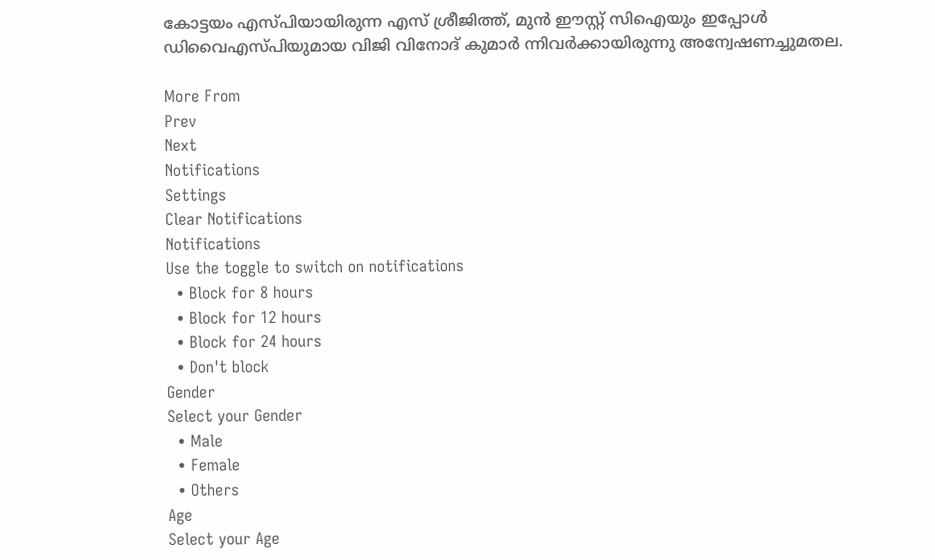കോട്ടയം എസ്‌പിയായിരുന്ന എസ്‌ ശ്രീജിത്ത്‌, മുന്‍ ഈസ്റ്റ്‌ സിഐയും ഇപ്പോള്‍ ഡിവൈഎസ്‌പിയുമായ വിജി വിനോദ്‌ കുമാര്‍ ന്നിവര്‍ക്കായിരുന്നു അന്വേഷണച്ചുമതല.

More From
Prev
Next
Notifications
Settings
Clear Notifications
Notifications
Use the toggle to switch on notifications
  • Block for 8 hours
  • Block for 12 hours
  • Block for 24 hours
  • Don't block
Gender
Select your Gender
  • Male
  • Female
  • Others
Age
Select your Age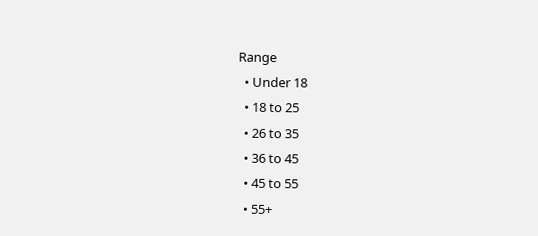Range
  • Under 18
  • 18 to 25
  • 26 to 35
  • 36 to 45
  • 45 to 55
  • 55+